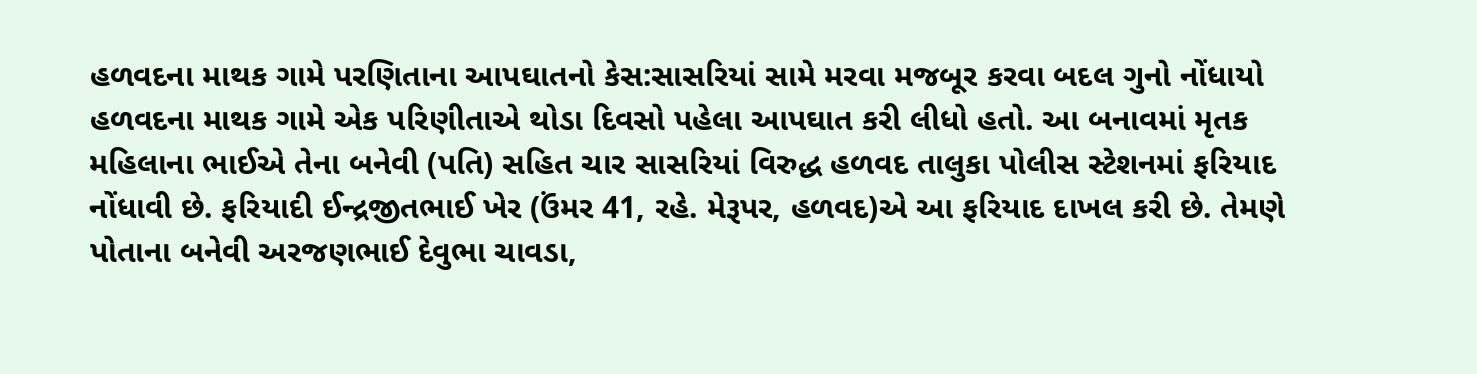હળવદના માથક ગામે પરણિતાના આપઘાતનો કેસ:સાસરિયાં સામે મરવા મજબૂર કરવા બદલ ગુનો નોંધાયો
હળવદના માથક ગામે એક પરિણીતાએ થોડા દિવસો પહેલા આપઘાત કરી લીધો હતો. આ બનાવમાં મૃતક મહિલાના ભાઈએ તેના બનેવી (પતિ) સહિત ચાર સાસરિયાં વિરુદ્ધ હળવદ તાલુકા પોલીસ સ્ટેશનમાં ફરિયાદ નોંધાવી છે. ફરિયાદી ઈન્દ્રજીતભાઈ ખેર (ઉંમર 41, રહે. મેરૂપર, હળવદ)એ આ ફરિયાદ દાખલ કરી છે. તેમણે પોતાના બનેવી અરજણભાઈ દેવુભા ચાવડા,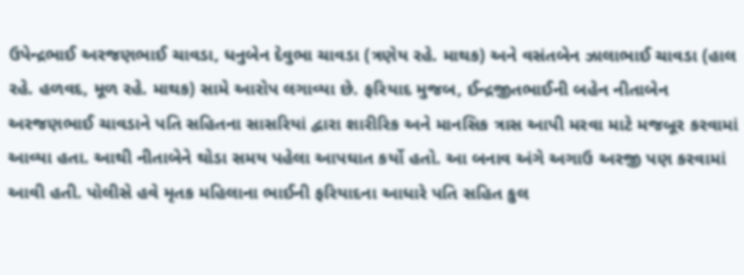ઉપેન્દ્રભાઈ અરજણભાઈ ચાવડા, ધનુબેન દેવુભા ચાવડા (ત્રણેય રહે. માથક) અને વસંતબેન ઝાલાભાઈ ચાવડા (હાલ રહે. હળવદ, મૂળ રહે. માથક) સામે આરોપ લગાવ્યા છે. ફરિયાદ મુજબ, ઈન્દ્રજીતભાઈની બહેન નીતાબેન અરજણભાઈ ચાવડાને પતિ સહિતના સાસરિયાં દ્વારા શારીરિક અને માનસિક ત્રાસ આપી મરવા માટે મજબૂર કરવામાં આવ્યા હતા. આથી નીતાબેને થોડા સમય પહેલા આપઘાત કર્યો હતો. આ બનાવ અંગે અગાઉ અરજી પણ કરવામાં આવી હતી. પોલીસે હવે મૃતક મહિલાના ભાઈની ફરિયાદના આધારે પતિ સહિત કુલ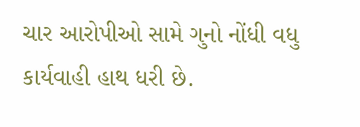ચાર આરોપીઓ સામે ગુનો નોંધી વધુ કાર્યવાહી હાથ ધરી છે.